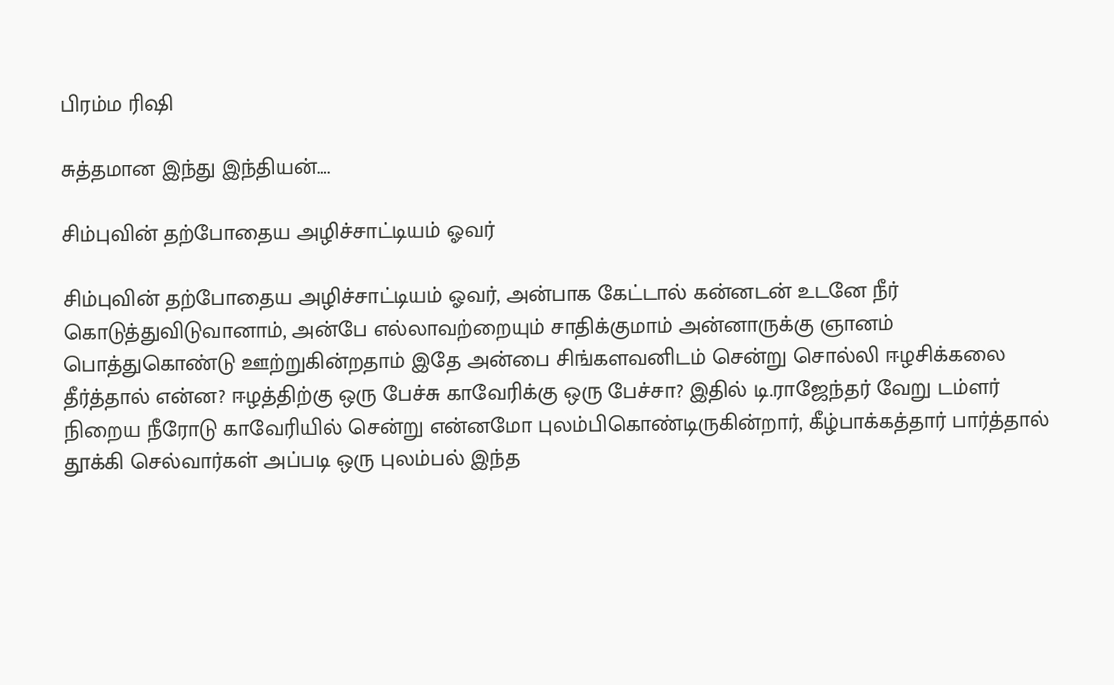பிரம்ம ரிஷி

சுத்தமான இந்து இந்தியன்….

சிம்புவின் தற்போதைய அழிச்சாட்டியம் ஓவர்

சிம்புவின் தற்போதைய அழிச்சாட்டியம் ஓவர், அன்பாக கேட்டால் கன்னடன் உடனே நீர் கொடுத்துவிடுவானாம், அன்பே எல்லாவற்றையும் சாதிக்குமாம் அன்னாருக்கு ஞானம் பொத்துகொண்டு ஊற்றுகின்றதாம் இதே அன்பை சிங்களவனிடம் சென்று சொல்லி ஈழசிக்கலை தீர்த்தால் என்ன? ஈழத்திற்கு ஒரு பேச்சு காவேரிக்கு ஒரு பேச்சா? இதில் டி.ராஜேந்தர் வேறு டம்ளர் நிறைய நீரோடு காவேரியில் சென்று என்னமோ புலம்பிகொண்டிருகின்றார், கீழ்பாக்கத்தார் பார்த்தால் தூக்கி செல்வார்கள் அப்படி ஒரு புலம்பல் இந்த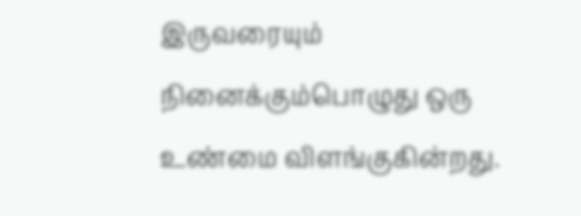இருவரையும் நினைக்கும்பொழுது ஒரு உண்மை விளங்குகின்றது.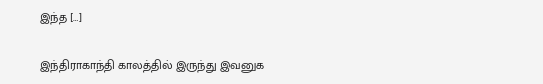இந்த […]

இந்திராகாந்தி காலத்தில் இருந்து இவனுக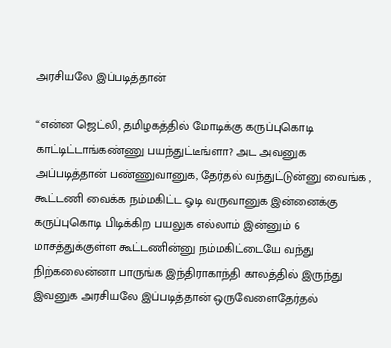அரசியலே இப்படித்தான்

“என்ன ஜெட்லி, தமிழகத்தில் மோடிக்கு கருப்புகொடி காட்டிட்டாங்கண்ணு பயந்துட்டீங்ளா? அட அவனுக அப்படித்தான் பண்ணுவானுக, தேர்தல் வந்துட்டுன்னு வைங்க , கூட்டணி வைக்க நம்மகிட்ட ஓடி வருவானுக‌ இன்னைக்கு கருப்புகொடி பிடிக்கிற பயலுக எல்லாம் இன்னும் 6 மாசத்துக்குள்ள கூட்டணின்னு நம்மகிட்டையே வந்து நிற்கலைன்னா பாருங்க‌ இந்திராகாந்தி காலத்தில் இருந்து இவனுக அரசியலே இப்படித்தான் ஒருவேளைதேர்தல்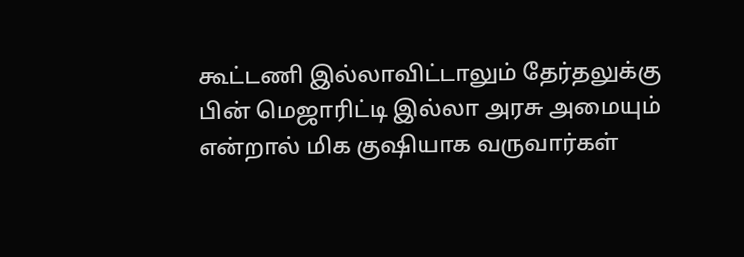கூட்டணி இல்லாவிட்டாலும் தேர்தலுக்கு பின் மெஜாரிட்டி இல்லா அரசு அமையும் என்றால் மிக குஷியாக வருவார்கள்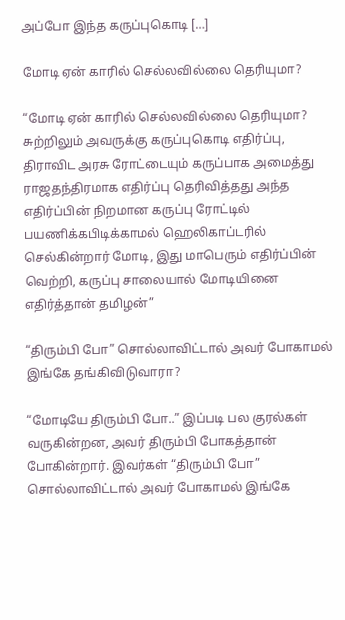அப்போ இந்த கருப்புகொடி […]

மோடி ஏன் காரில் செல்லவில்லை தெரியுமா?

“மோடி ஏன் காரில் செல்லவில்லை தெரியுமா? சுற்றிலும் அவருக்கு கருப்புகொடி எதிர்ப்பு, திராவிட அரசு ரோட்டையும் கருப்பாக அமைத்து ராஜதந்திரமாக எதிர்ப்பு தெரிவித்தது அந்த எதிர்ப்பின் நிறமான கருப்பு ரோட்டில் பயணிக்கபிடிக்காமல் ஹெலிகாப்டரில் செல்கின்றார் மோடி, இது மாபெரும் எதிர்ப்பின் வெற்றி, கருப்பு சாலையால் மோடியினை எதிர்த்தான் தமிழன்”

“திரும்பி போ” சொல்லாவிட்டால் அவர் போகாமல் இங்கே தங்கிவிடுவாரா?

“மோடியே திரும்பி போ..” இப்படி பல குரல்கள் வருகின்றன, அவர் திரும்பி போகத்தான் போகின்றார். இவர்கள் “திரும்பி போ” சொல்லாவிட்டால் அவர் போகாமல் இங்கே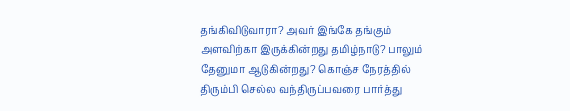தங்கிவிடுவாரா? அவர் இங்கே தங்கும் அளவிற்கா இருக்கின்றது தமிழ்நாடு? பாலும் தேனுமா ஆடுகின்றது? கொஞ்ச நேரத்தில் திரும்பி செல்ல வந்திருப்பவரை பார்த்து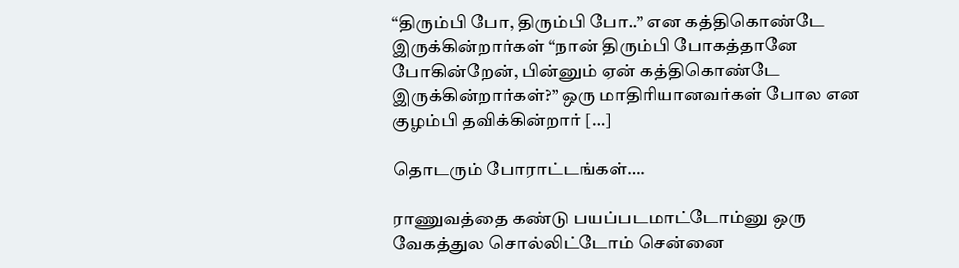“திரும்பி போ, திரும்பி போ..” என கத்திகொண்டே இருக்கின்றார்கள் “நான் திரும்பி போகத்தானே போகின்றேன், பின்னும் ஏன் கத்திகொண்டே இருக்கின்றார்கள்?” ஒரு மாதிரியானவர்கள் போல‌ என குழம்பி தவிக்கின்றார் […]

தொடரும் போராட்டங்கள்….

ராணுவத்தை கண்டு பயப்படமாட்டோம்னு ஒரு வேகத்துல சொல்லிட்டோம் சென்னை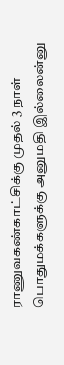ராணுவகண்காட்சிக்கு முதல் 3 நாள் பொதுமக்களுக்கு அனுமதி இல்லைன்னு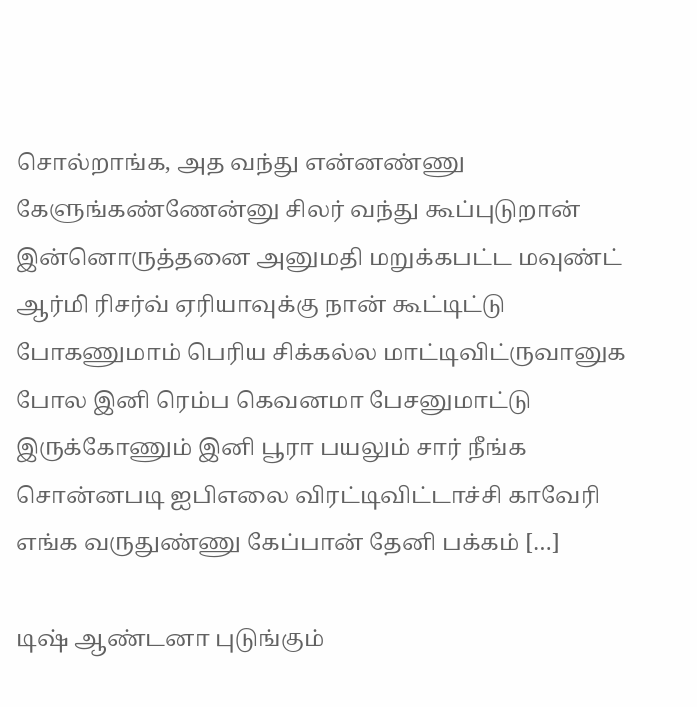சொல்றாங்க, அத வந்து என்னண்ணு கேளுங்கண்ணேன்னு சிலர் வந்து கூப்புடுறான் இன்னொருத்தனை அனுமதி மறுக்கபட்ட‌ மவுண்ட் ஆர்மி ரிசர்வ் ஏரியாவுக்கு நான் கூட்டிட்டு போகணுமாம் பெரிய சிக்கல்ல மாட்டிவிட்ருவானுக போல இனி ரெம்ப கெவனமா பேசனுமாட்டு இருக்கோணும் இனி பூரா பயலும் சார் நீங்க சொன்னபடி ஐபிஎலை விரட்டிவிட்டாச்சி காவேரி எங்க வருதுண்ணு கேப்பான் தேனி பக்கம் […]

டிஷ் ஆண்டனா புடுங்கும்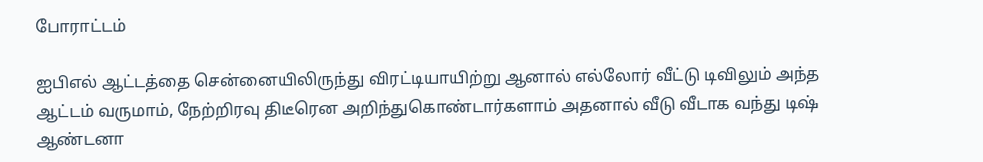போராட்டம்

ஐபிஎல் ஆட்டத்தை சென்னையிலிருந்து விரட்டியாயிற்று ஆனால் எல்லோர் வீட்டு டிவிலும் அந்த ஆட்டம் வருமாம், நேற்றிரவு திடீரென அறிந்துகொண்டார்களாம் அதனால் வீடு வீடாக வந்து டிஷ் ஆண்டனா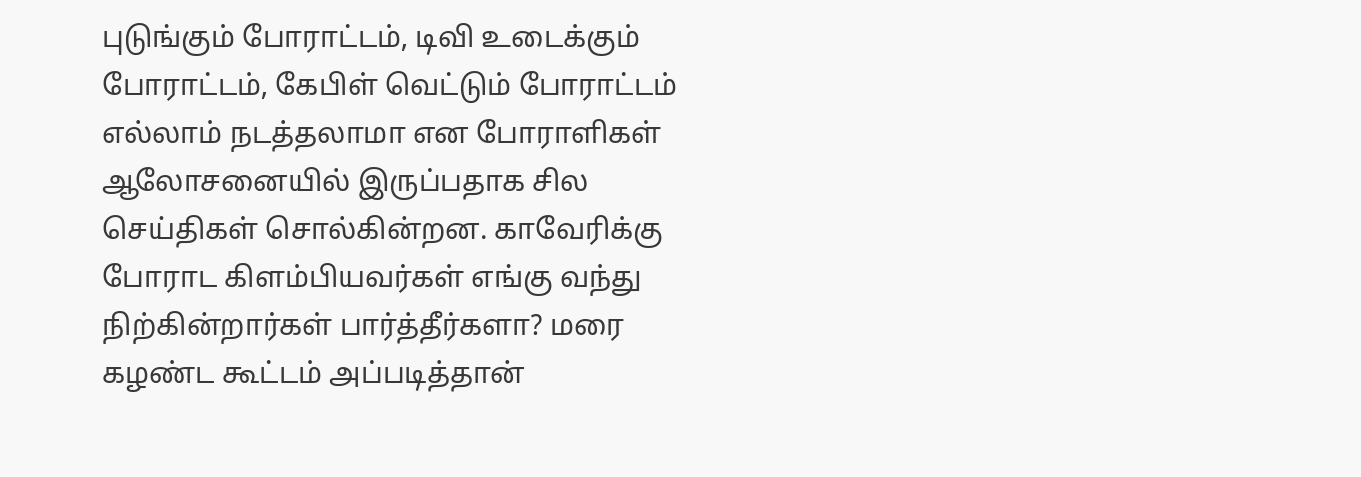புடுங்கும் போராட்டம், டிவி உடைக்கும் போராட்டம், கேபிள் வெட்டும் போராட்டம் எல்லாம் நடத்தலாமா என போராளிகள் ஆலோசனையில் இருப்பதாக சில செய்திகள் சொல்கின்றன‌. காவேரிக்கு போராட கிளம்பியவர்கள் எங்கு வந்து நிற்கின்றார்கள் பார்த்தீர்களா? மரை கழண்ட கூட்டம் அப்படித்தான்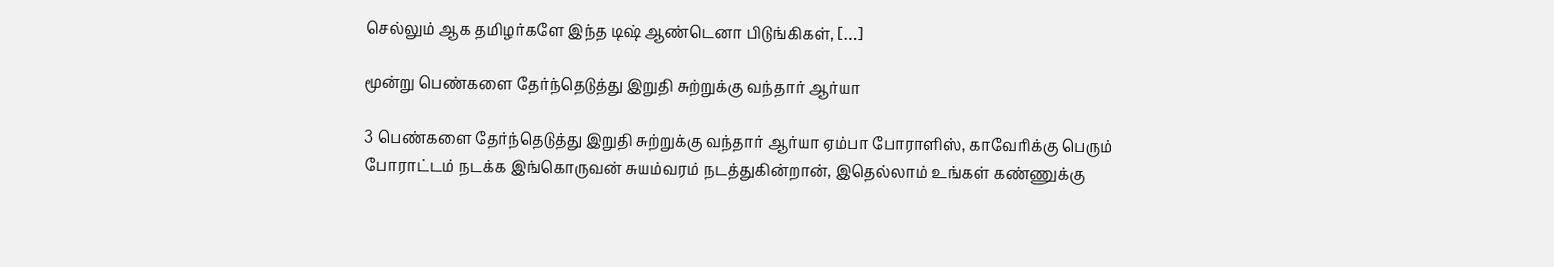செல்லும் ஆக‌ தமிழர்களே இந்த டிஷ் ஆண்டெனா பிடுங்கிகள், […]

மூன்று பெண்களை தேர்ந்தெடுத்து இறுதி சுற்றுக்கு வந்தார் ஆர்யா

3 பெண்களை தேர்ந்தெடுத்து இறுதி சுற்றுக்கு வந்தார் ஆர்யா ஏம்பா போராளிஸ், காவேரிக்கு பெரும் போராட்டம் நடக்க இங்கொருவன் சுயம்வரம் நடத்துகின்றான், இதெல்லாம் உங்கள் கண்ணுக்கு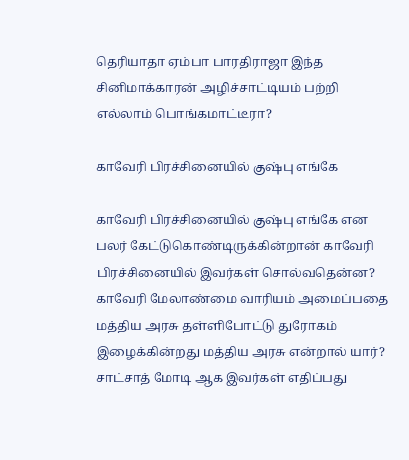தெரியாதா ஏம்பா பாரதிராஜா இந்த சினிமாக்காரன் அழிச்சாட்டியம் பற்றி எல்லாம் பொங்கமாட்டீரா?

காவேரி பிரச்சினையில் குஷ்பு எங்கே

காவேரி பிரச்சினையில் குஷ்பு எங்கே என பலர் கேட்டுகொண்டிருக்கின்றான் காவேரி பிரச்சினையில் இவர்கள் சொல்வதென்ன? காவேரி மேலாண்மை வாரியம் அமைப்பதை மத்திய அரசு தள்ளிபோட்டு துரோகம் இழைக்கின்றது மத்திய அரசு என்றால் யார்? சாட்சாத் மோடி ஆக இவர்கள் எதிப்பது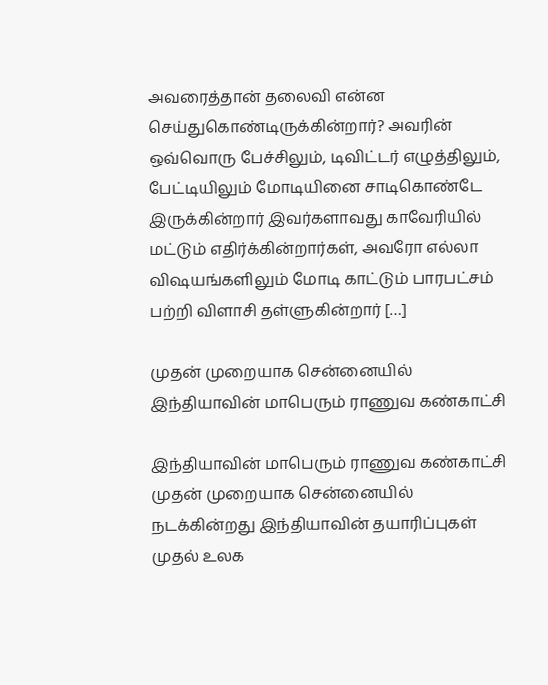அவரைத்தான் தலைவி என்ன செய்துகொண்டிருக்கின்றார்? அவரின் ஒவ்வொரு பேச்சிலும், டிவிட்டர் எழுத்திலும், பேட்டியிலும் மோடியினை சாடிகொண்டே இருக்கின்றார் இவர்களாவது காவேரியில் மட்டும் எதிர்க்கின்றார்கள், அவரோ எல்லா விஷயங்களிலும் மோடி காட்டும் பாரபட்சம் பற்றி விளாசி தள்ளுகின்றார் […]

முதன் முறையாக சென்னையில் இந்தியாவின் மாபெரும் ராணுவ கண்காட்சி

இந்தியாவின் மாபெரும் ராணுவ கண்காட்சி முதன் முறையாக சென்னையில் நடக்கின்றது இந்தியாவின் தயாரிப்புகள் முதல் உலக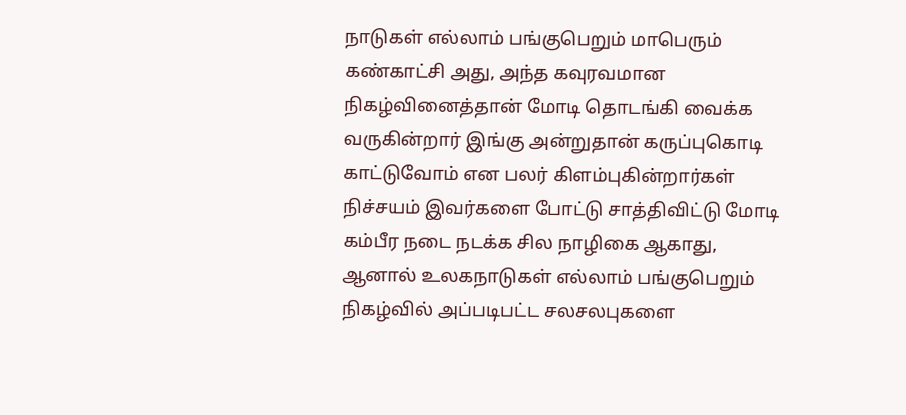நாடுகள் எல்லாம் பங்குபெறும் மாபெரும் கண்காட்சி அது, அந்த கவுரவமான நிகழ்வினைத்தான் மோடி தொடங்கி வைக்க வருகின்றார் இங்கு அன்றுதான் கருப்புகொடி காட்டுவோம் என பலர் கிளம்புகின்றார்கள் நிச்சயம் இவர்களை போட்டு சாத்திவிட்டு மோடி கம்பீர நடை நடக்க சில நாழிகை ஆகாது, ஆனால் உலகநாடுகள் எல்லாம் பங்குபெறும் நிகழ்வில் அப்படிபட்ட சலசலபுகளை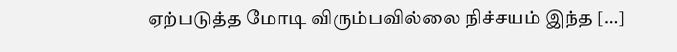ஏற்படுத்த மோடி விரும்பவில்லை நிச்சயம் இந்த […]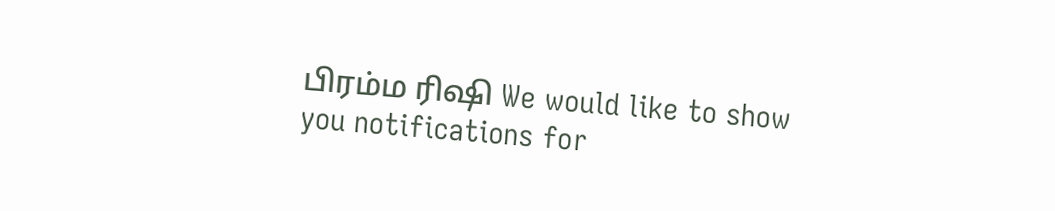பிரம்ம ரிஷி We would like to show you notifications for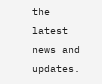the latest news and updates.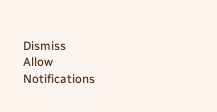Dismiss
Allow Notifications